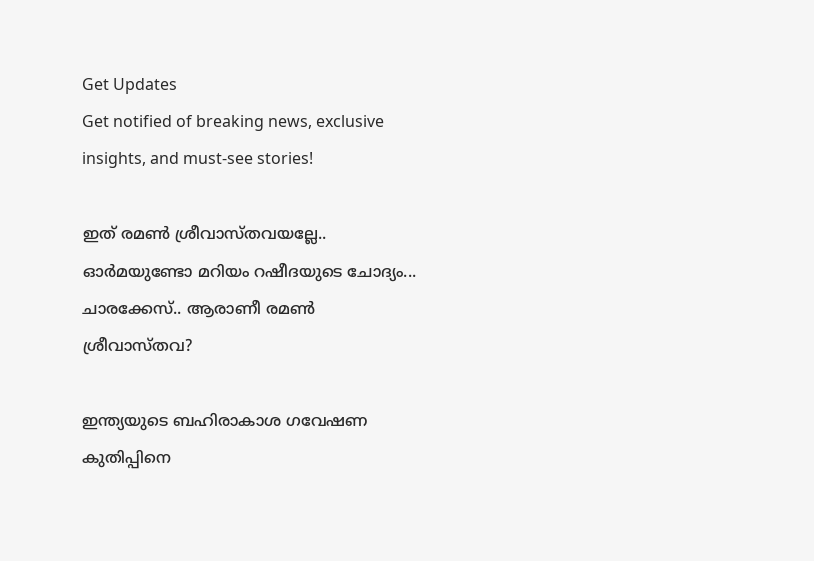Get Updates
Get notified of breaking news, exclusive insights, and must-see stories!

ഇത് രമണ്‍ ശ്രീവാസ്തവയല്ലേ.. ഓര്‍മയുണ്ടോ മറിയം റഷീദയുടെ ചോദ്യം... ചാരക്കേസ്.. ആരാണീ രമണ്‍ ശ്രീവാസ്തവ?

ഇന്ത്യയുടെ ബഹിരാകാശ ഗവേഷണ കുതിപ്പിനെ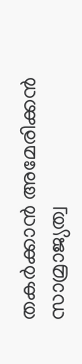തകര്‍ക്കാന്‍ അമേരിക്കന്‍ സാമ്രാജ്യത്വ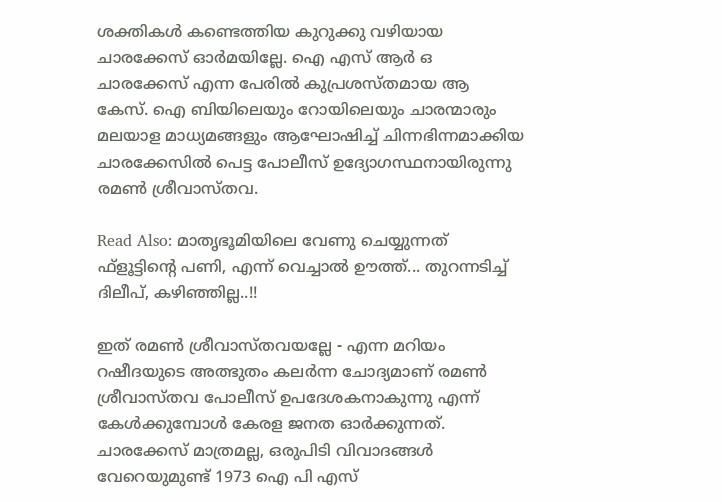ശക്തികള്‍ കണ്ടെത്തിയ കുറുക്കു വഴിയായ ചാരക്കേസ് ഓര്‍മയില്ലേ. ഐ എസ് ആര്‍ ഒ ചാരക്കേസ് എന്ന പേരില്‍ കുപ്രശസ്തമായ ആ കേസ്. ഐ ബിയിലെയും റോയിലെയും ചാരന്മാരും മലയാള മാധ്യമങ്ങളും ആഘോഷിച്ച് ചിന്നഭിന്നമാക്കിയ ചാരക്കേസില്‍ പെട്ട പോലീസ് ഉദ്യോഗസ്ഥനായിരുന്നു രമണ്‍ ശ്രീവാസ്തവ.

Read Also: മാതൃഭൂമിയിലെ വേണു ചെയ്യുന്നത് ഫ്‌ളൂട്ടിന്റെ പണി, എന്ന് വെച്ചാല്‍ ഊത്ത്... തുറന്നടിച്ച് ദിലീപ്, കഴിഞ്ഞില്ല..!!

ഇത് രമണ്‍ ശ്രീവാസ്തവയല്ലേ - എന്ന മറിയം റഷീദയുടെ അത്ഭുതം കലര്‍ന്ന ചോദ്യമാണ് രമണ്‍ ശ്രീവാസ്തവ പോലീസ് ഉപദേശകനാകുന്നു എന്ന് കേള്‍ക്കുമ്പോള്‍ കേരള ജനത ഓര്‍ക്കുന്നത്. ചാരക്കേസ് മാത്രമല്ല, ഒരുപിടി വിവാദങ്ങള്‍ വേറെയുമുണ്ട് 1973 ഐ പി എസ്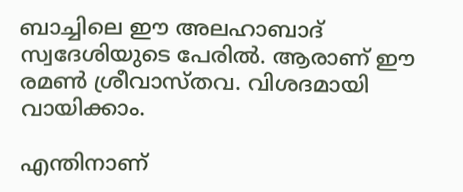ബാച്ചിലെ ഈ അലഹാബാദ് സ്വദേശിയുടെ പേരില്‍. ആരാണ് ഈ രമണ്‍ ശ്രീവാസ്തവ. വിശദമായി വായിക്കാം.

എന്തിനാണ്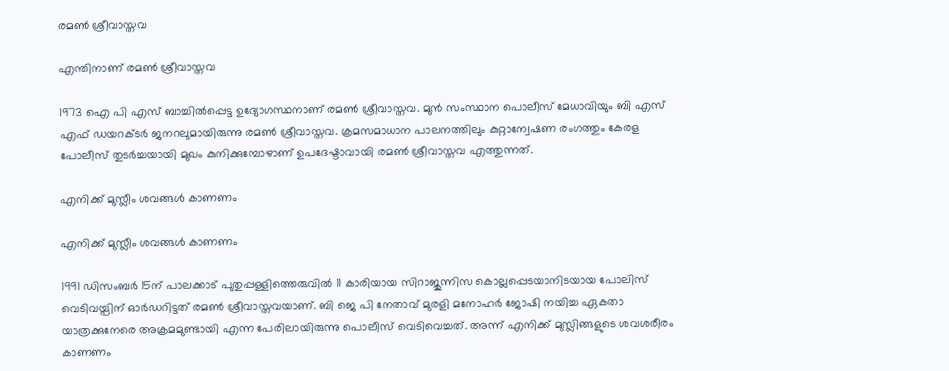രമണ്‍ ശ്രീവാസ്തവ

എന്തിനാണ് രമണ്‍ ശ്രീവാസ്തവ

1973 ഐ പി എസ് ബാച്ചില്‍പ്പെട്ട ഉദ്യോഗസ്ഥനാണ് രമണ്‍ ശ്രീവാസ്തവ. മുന്‍ സംസ്ഥാന പൊലീസ് മേധാവിയും ബി എസ് എഫ് ഡയറക്ടര്‍ ജനറലുമായിരുന്നു രമണ്‍ ശ്രീവാസ്തവ. ക്രമസമാധാന പാലനത്തിലും കുറ്റാന്വേഷണ രംഗത്തും കേരള പോലീസ് തുടര്‍ച്ചയായി മുഖം കുനിക്കുമ്പോഴാണ് ഉപദേഷ്ടാവായി രമണ്‍ ശ്രീവാസ്തവ എത്തുന്നത്.

എനിക്ക് മുസ്ലീം ശവങ്ങള്‍ കാണണം

എനിക്ക് മുസ്ലീം ശവങ്ങള്‍ കാണണം

1991 ഡിസംബര്‍ 15ന് പാലക്കാട് പുതുപ്പള്ളിത്തെരുവില്‍ 11 കാരിയായ സിറാജുന്നിസ കൊല്ലപ്പെടയാനിടയായ പോലിസ് വെടിവയ്പിന് ഓര്‍ഡറിട്ടത് രമണ്‍ ശ്രീവാസ്തവയാണ്. ബി ജെ പി നേതാവ് മുരളി മനോഹര്‍ ജോഷി നയിച്ച ഏകതാ യാത്രക്കുനേരെ അക്രമമുണ്ടായി എന്ന പേരിലായിരുന്നു പൊലീസ് വെടിവെച്ചത്. അന്ന് എനിക്ക് മുസ്ലിങ്ങളുടെ ശവശരീരം കാണണം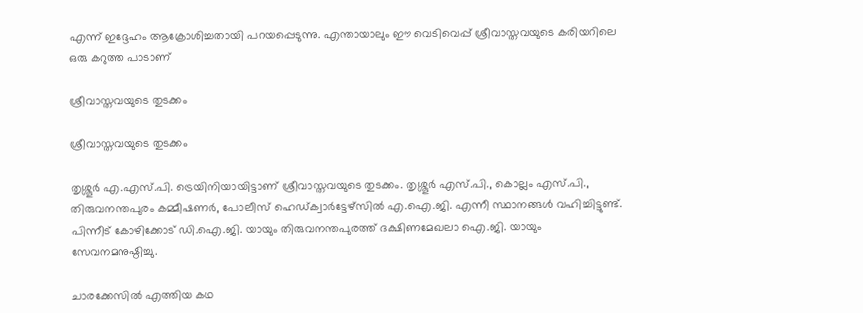എന്ന് ഇദ്ദേഹം ആക്രോശിച്ചതായി പറയപ്പെടുന്നു. എന്തായാലും ഈ വെടിവെപ്പ് ശ്രീവാസ്തവയുടെ കരിയറിലെ ഒരു കറുത്ത പാടാണ്

ശ്രീവാസ്തവയുടെ തുടക്കം

ശ്രീവാസ്തവയുടെ തുടക്കം

തൃശ്ശൂര്‍ എ.എസ്.പി. ട്രെയിനിയായിട്ടാണ് ശ്രീവാസ്തവയുടെ തുടക്കം. തൃശ്ശൂര്‍ എസ്.പി., കൊല്ലം എസ്.പി., തിരുവനന്തപുരം കമ്മീഷണര്‍, പോലീസ് ഹെഡ്ക്വാര്‍ട്ടേഴ്‌സില്‍ എ.ഐ.ജി. എന്നീ സ്ഥാനങ്ങള്‍ വഹിച്ചിട്ടുണ്ട്. പിന്നീട് കോഴിക്കോട് ഡി.ഐ.ജി. യായും തിരുവനന്തപുരത്ത് ദക്ഷിണമേഖലാ ഐ.ജി. യായും സേവനമനുഷ്ഠിച്ചു.

ചാരക്കേസില്‍ എത്തിയ കഥ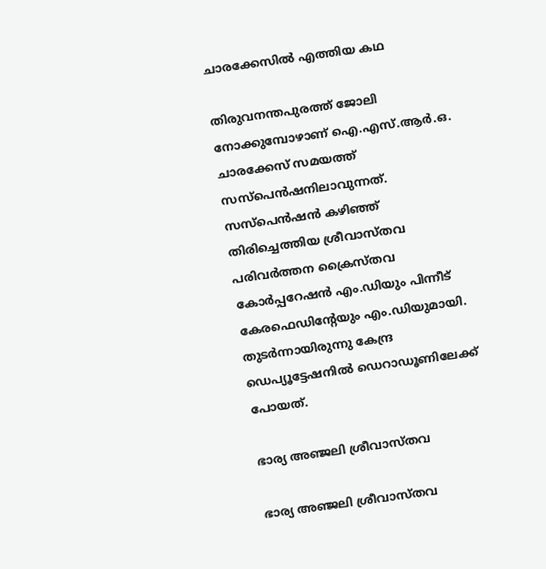ചാരക്കേസില്‍ എത്തിയ കഥ

തിരുവനന്തപുരത്ത് ജോലി നോക്കുമ്പോഴാണ് ഐ.എസ്.ആര്‍.ഒ. ചാരക്കേസ് സമയത്ത് സസ്‌പെന്‍ഷനിലാവുന്നത്. സസ്‌പെന്‍ഷന്‍ കഴിഞ്ഞ് തിരിച്ചെത്തിയ ശ്രീവാസ്തവ പരിവര്‍ത്തന ക്രൈസ്തവ കോര്‍പ്പറേഷന്‍ എം.ഡിയും പിന്നീട് കേരഫെഡിന്റേയും എം.ഡിയുമായി. തുടര്‍ന്നായിരുന്നു കേന്ദ്ര ഡെപ്യൂട്ടേഷനില്‍ ഡെറാഡൂണിലേക്ക് പോയത്.

ഭാര്യ അഞ്ജലി ശ്രീവാസ്തവ

ഭാര്യ അഞ്ജലി ശ്രീവാസ്തവ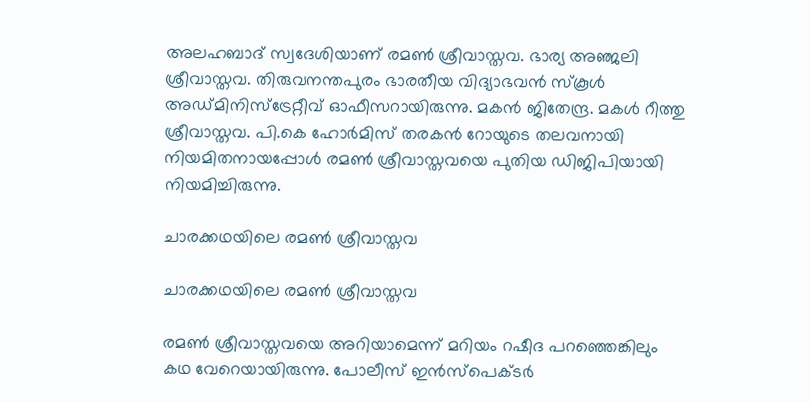അലഹബാദ് സ്വദേശിയാണ് രമണ്‍ ശ്രീവാസ്തവ. ഭാര്യ അഞ്ജലി ശ്രീവാസ്തവ. തിരുവനന്തപുരം ഭാരതീയ വിദ്യാഭവന്‍ സ്‌കൂള്‍ അഡ്മിനിസ്‌ട്രേറ്റീവ് ഓഫീസറായിരുന്നു. മകന്‍ ജിതേന്ദ്ര. മകള്‍ റീത്തു ശ്രീവാസ്തവ. പി.കെ ഹോര്‍മിസ് തരകന്‍ റോയുടെ തലവനായി നിയമിതനായപ്പോള്‍ രമണ്‍ ശ്രീവാസ്തവയെ പുതിയ ഡിജിപിയായി നിയമിച്ചിരുന്നു.

ചാരക്കഥയിലെ രമണ്‍ ശ്രീവാസ്തവ

ചാരക്കഥയിലെ രമണ്‍ ശ്രീവാസ്തവ

രമണ്‍ ശ്രീവാസ്തവയെ അറിയാമെന്ന് മറിയം റഷീദ പറഞ്ഞെങ്കിലും കഥ വേറെയായിരുന്നു. പോലീസ് ഇന്‍സ്‌പെക്ടര്‍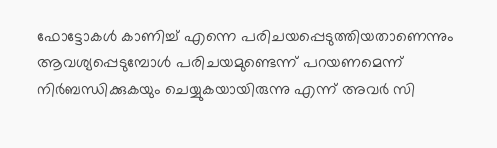ഫോട്ടോകള്‍ കാണിച്ച് എന്നെ പരിചയപ്പെടുത്തിയതാണെന്നും ആവശ്യപ്പെടുമ്പോള്‍ പരിചയമുണ്ടെന്ന് പറയണമെന്ന് നിര്‍ബന്ധിക്കുകയും ചെയ്യുകയായിരുന്നു എന്ന് അവര്‍ സി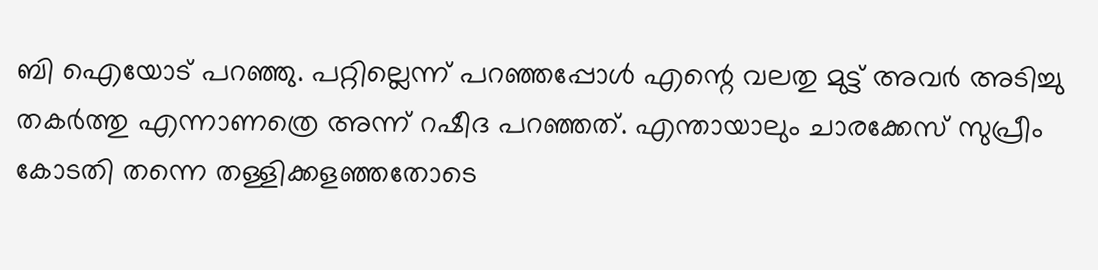ബി ഐയോട് പറഞ്ഞു. പറ്റില്ലെന്ന് പറഞ്ഞപ്പോള്‍ എന്റെ വലതു മുട്ട് അവര്‍ അടിച്ചു തകര്‍ത്തു എന്നാണത്രെ അന്ന് റഷീദ പറഞ്ഞത്. എന്തായാലും ചാരക്കേസ് സുപ്രീം കോടതി തന്നെ തള്ളിക്കളഞ്ഞതോടെ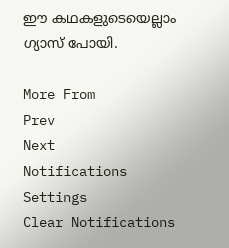ഈ കഥകളുടെയെല്ലാം ഗ്യാസ് പോയി.

More From
Prev
Next
Notifications
Settings
Clear Notifications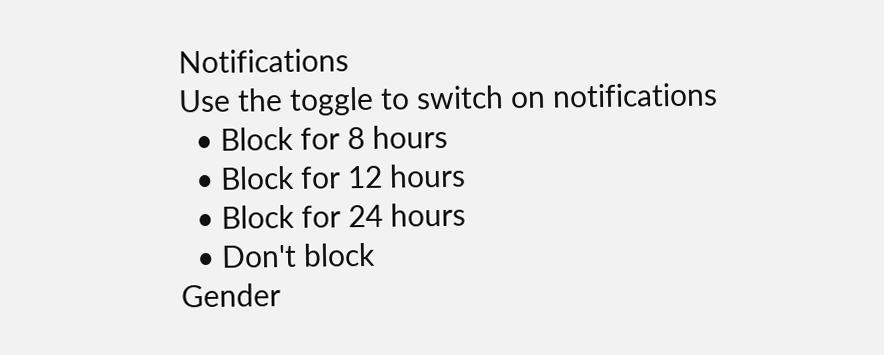Notifications
Use the toggle to switch on notifications
  • Block for 8 hours
  • Block for 12 hours
  • Block for 24 hours
  • Don't block
Gender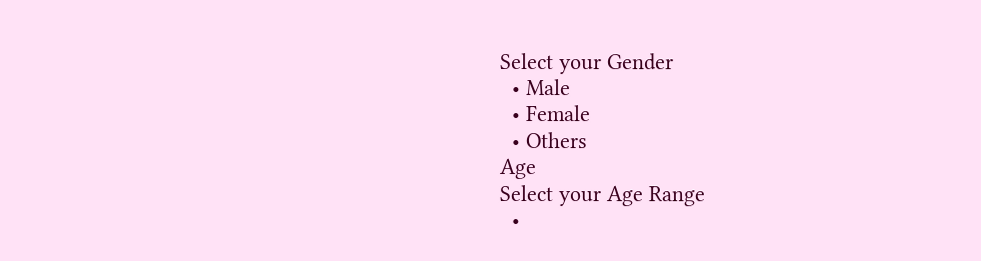Select your Gender
  • Male
  • Female
  • Others
Age
Select your Age Range
  •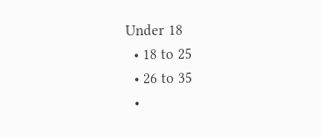Under 18
  • 18 to 25
  • 26 to 35
  •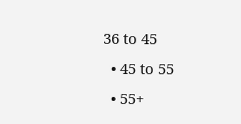36 to 45
  • 45 to 55
  • 55+